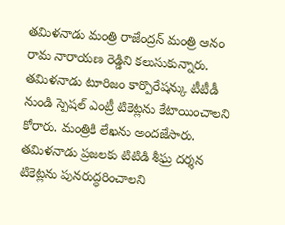తమిళనాడు మంత్రి రాజేంద్రన్ మంత్రి ఆనం రామ నారాయణ రెడ్డిని కలుసుకున్నారు. తమిళనాడు టూరిజం కార్పొరేషన్కు టీటీడీ నుండి స్పెషల్ ఎంట్రీ టికెట్లను కేటాయించాలని కోరారు. మంత్రికి లేఖను అందజేసారు. తమిళనాడు ప్రజలకు టిటిడి శీఘ్ర దర్శన టికెట్లను పునరుద్ధరించాలని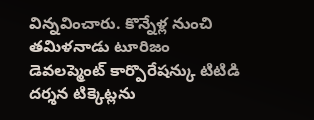విన్నవించారు. కొన్నేళ్ల నుంచి తమిళనాడు టూరిజం డెవలప్మెంట్ కార్పొరేషన్కు టిటిడి దర్శన టిక్కెట్లను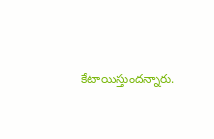కేటాయిస్తుందన్నారు.